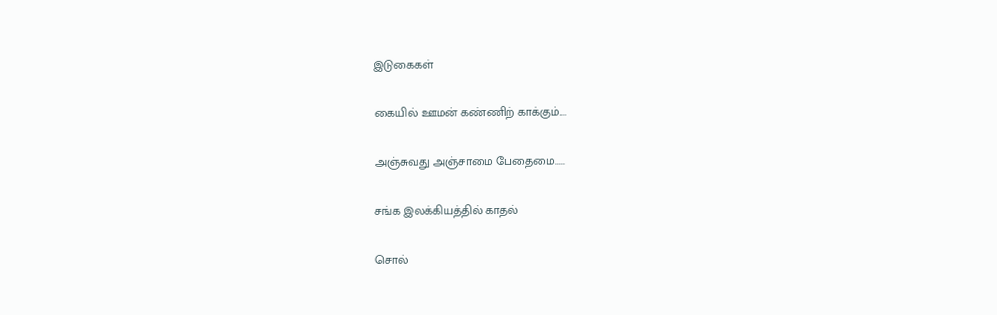இடுகைகள்

கையில் ஊமன் கண்ணிற் காக்கும்....

அஞ்சுவது அஞ்சாமை பேதைமை.....

சங்க இலக்கியத்தில் காதல்

சொல்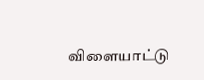விளையாட்டு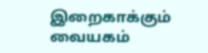இறைகாக்கும் வையகம்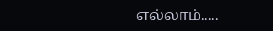எல்லாம்.....